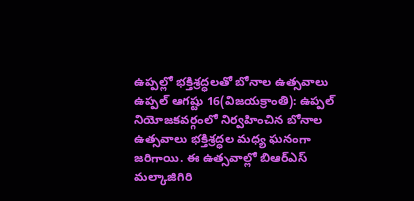ఉప్పల్లో భక్తిశ్రద్ధలతో బోనాల ఉత్సవాలు
ఉప్పల్ ఆగష్టు 16(విజయక్రాంతి): ఉప్పల్ నియోజకవర్గంలో నిర్వహించిన బోనాల ఉత్సవాలు భక్తిశ్రద్ధల మధ్య ఘనంగా జరిగాయి. ఈ ఉత్సవాల్లో బిఆర్ఎస్ మల్కాజిగిరి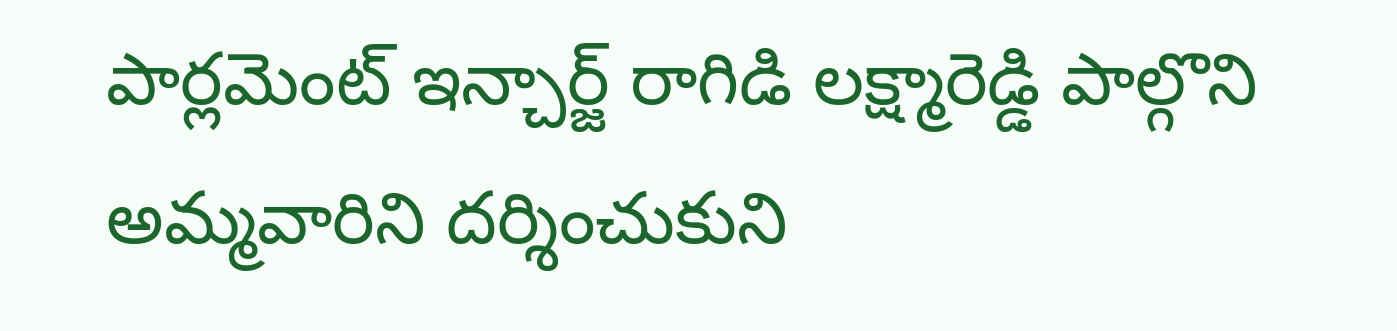పార్లమెంట్ ఇన్చార్జ్ రాగిడి లక్ష్మారెడ్డి పాల్గొని అమ్మవారిని దర్శించుకుని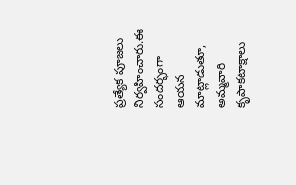ప్రత్యేక పూజలు నిర్వహించారు.ఈ సందర్భంగా ఆయన మాట్లాడుతూ, అమ్మవారి కృపాకటాక్షాలు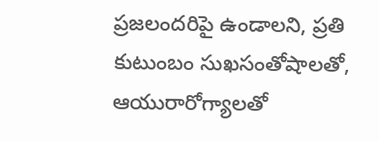ప్రజలందరిపై ఉండాలని, ప్రతి కుటుంబం సుఖసంతోషాలతో, ఆయురారోగ్యాలతో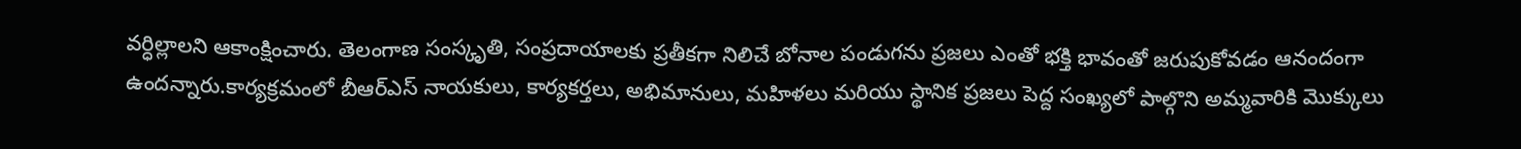వర్ధిల్లాలని ఆకాంక్షించారు. తెలంగాణ సంస్కృతి, సంప్రదాయాలకు ప్రతీకగా నిలిచే బోనాల పండుగను ప్రజలు ఎంతో భక్తి భావంతో జరుపుకోవడం ఆనందంగా ఉందన్నారు.కార్యక్రమంలో బీఆర్ఎస్ నాయకులు, కార్యకర్తలు, అభిమానులు, మహిళలు మరియు స్థానిక ప్రజలు పెద్ద సంఖ్యలో పాల్గొని అమ్మవారికి మొక్కులు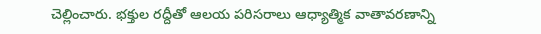చెల్లించారు. భక్తుల రద్దీతో ఆలయ పరిసరాలు ఆధ్యాత్మిక వాతావరణాన్ని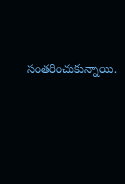సంతరించుకున్నాయి.